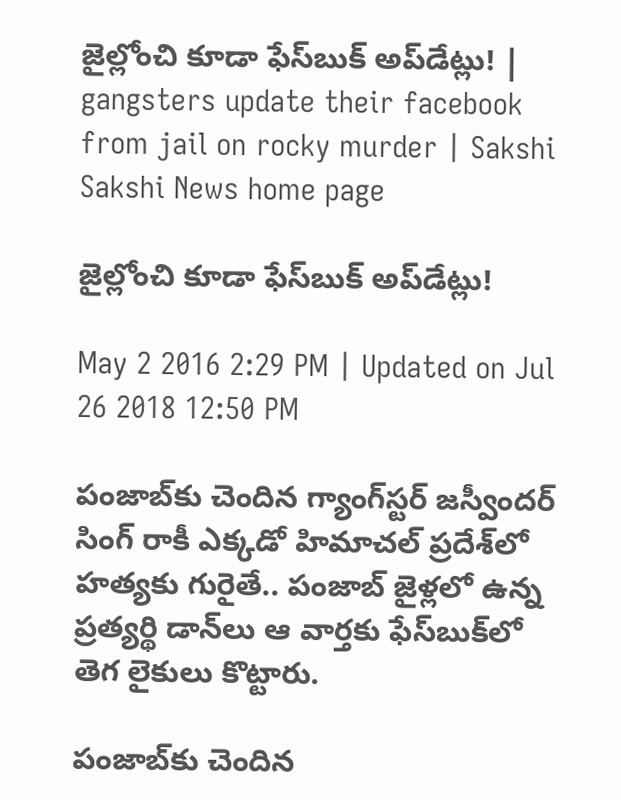జైల్లోంచి కూడా ఫేస్‌బుక్ అప్‌డేట్లు! | gangsters update their facebook from jail on rocky murder | Sakshi
Sakshi News home page

జైల్లోంచి కూడా ఫేస్‌బుక్ అప్‌డేట్లు!

May 2 2016 2:29 PM | Updated on Jul 26 2018 12:50 PM

పంజాబ్‌కు చెందిన గ్యాంగ్‌స్టర్ జస్వీందర్ సింగ్ రాకీ ఎక్కడో హిమాచల్ ప్రదేశ్‌లో హత్యకు గురైతే.. పంజాబ్ జైళ్లలో ఉన్న ప్రత్యర్థి డాన్‌లు ఆ వార్తకు ఫేస్‌బుక్‌లో తెగ లైకులు కొట్టారు.

పంజాబ్‌కు చెందిన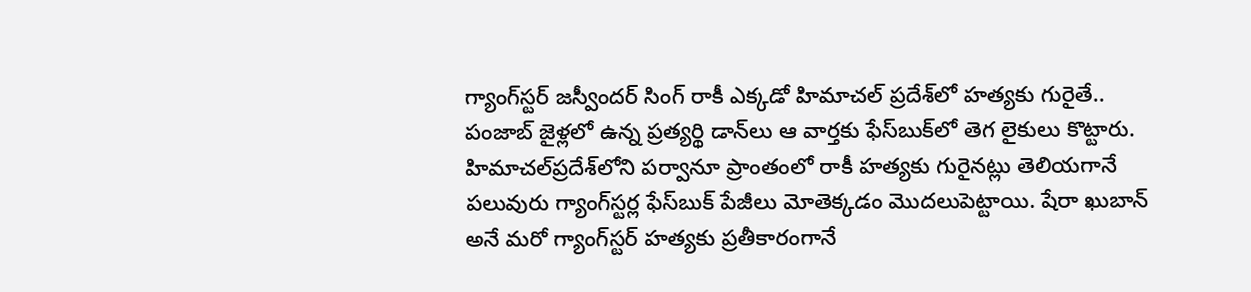గ్యాంగ్‌స్టర్ జస్వీందర్ సింగ్ రాకీ ఎక్కడో హిమాచల్ ప్రదేశ్‌లో హత్యకు గురైతే.. పంజాబ్ జైళ్లలో ఉన్న ప్రత్యర్థి డాన్‌లు ఆ వార్తకు ఫేస్‌బుక్‌లో తెగ లైకులు కొట్టారు. హిమాచల్‌ప్రదేశ్‌లోని పర్వానూ ప్రాంతంలో రాకీ హత్యకు గురైనట్లు తెలియగానే పలువురు గ్యాంగ్‌స్టర్ల ఫేస్‌బుక్ పేజీలు మోతెక్కడం మొదలుపెట్టాయి. షేరా ఖుబాన్ అనే మరో గ్యాంగ్‌స్టర్ హత్యకు ప్రతీకారంగానే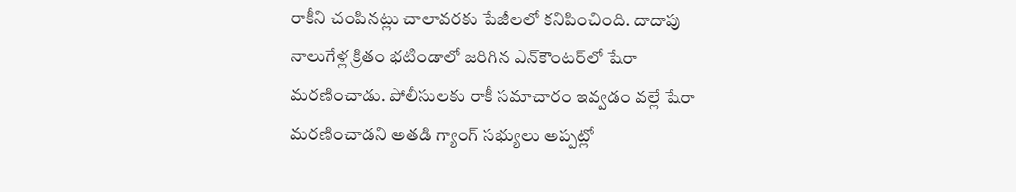రాకీని చంపినట్లు చాలావరకు పేజీలలో కనిపించింది. దాదాపు నాలుగేళ్ల క్రితం భటిండాలో జరిగిన ఎన్‌కౌంటర్‌లో షేరా మరణించాడు. పోలీసులకు రాకీ సమాచారం ఇవ్వడం వల్లే షేరా మరణించాడని అతడి గ్యాంగ్ సభ్యులు అప్పట్లో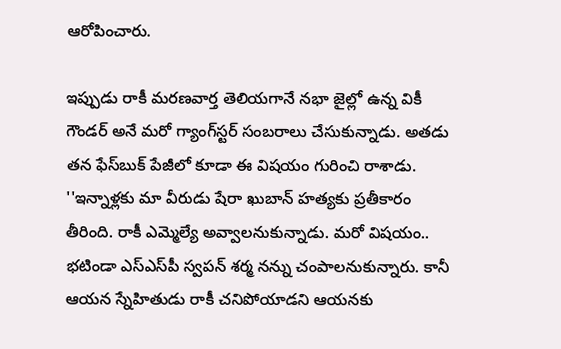ఆరోపించారు.

ఇప్పుడు రాకీ మరణవార్త తెలియగానే నభా జైల్లో ఉన్న వికీ గౌండర్ అనే మరో గ్యాంగ్‌స్టర్ సంబరాలు చేసుకున్నాడు. అతడు తన ఫేస్‌బుక్‌ పేజీలో కూడా ఈ విషయం గురించి రాశాడు. ''ఇన్నాళ్లకు మా వీరుడు షేరా ఖుబాన్ హత్యకు ప్రతీకారం తీరింది. రాకీ ఎమ్మెల్యే అవ్వాలనుకున్నాడు. మరో విషయం.. భటిండా ఎస్ఎస్‌పీ స్వపన్ శర్మ నన్ను చంపాలనుకున్నారు. కానీ ఆయన స్నేహితుడు రాకీ చనిపోయాడని ఆయనకు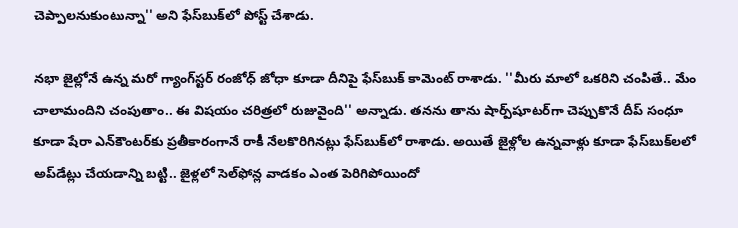చెప్పాలనుకుంటున్నా'' అని ఫేస్‌బుక్‌లో పోస్ట్ చేశాడు.

నభా జైల్లోనే ఉన్న మరో గ్యాంగ్‌స్టర్ రంజోధ్ జోధా కూడా దీనిపై ఫేస్‌బుక్ కామెంట్ రాశాడు. ''మీరు మాలో ఒకరిని చంపితే.. మేం చాలామందిని చంపుతాం.. ఈ విషయం చరిత్రలో రుజువైంది'' అన్నాడు. తనను తాను షార్ప్‌షూటర్‌గా చెప్పుకొనే దీప్ సంధూ కూడా షేరా ఎన్‌కౌంటర్‌కు ప్రతీకారంగానే రాకీ నేలకొరిగినట్లు ఫేస్‌బుక్‌లో రాశాడు. అయితే జైళ్లోల ఉన్నవాళ్లు కూడా ఫేస్‌బుక్‌లలో అప్‌డేట్లు చేయడాన్ని బట్టి.. జైళ్లలో సెల్‌ఫోన్ల వాడకం ఎంత పెరిగిపోయిందో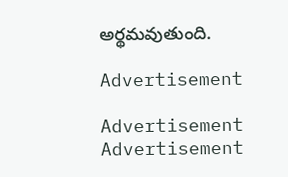అర్థమవుతుంది.

Advertisement

Advertisement
Advertisement